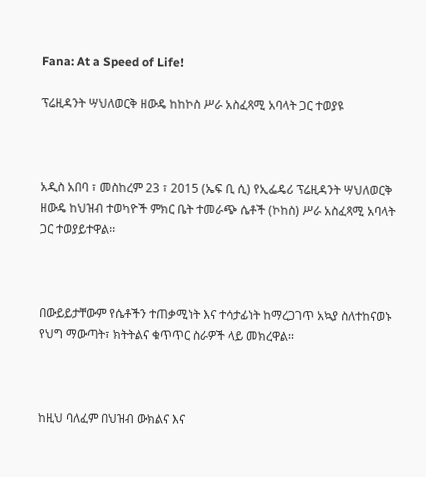Fana: At a Speed of Life!

ፕሬዚዳንት ሣህለወርቅ ዘውዴ ከከኮስ ሥራ አስፈጻሚ አባላት ጋር ተወያዩ



አዲስ አበባ ፣ መስከረም 23 ፣ 2015 (ኤፍ ቢ ሲ) የኢፌዴሪ ፕሬዚዳንት ሣህለወርቅ ዘውዴ ከህዝብ ተወካዮች ምክር ቤት ተመራጭ ሴቶች (ኮከስ) ሥራ አስፈጻሚ አባላት ጋር ተወያይተዋል፡፡



በውይይታቸውም የሴቶችን ተጠቃሚነት እና ተሳታፊነት ከማረጋገጥ አኳያ ስለተከናወኑ የህግ ማውጣት፣ ክትትልና ቁጥጥር ስራዎች ላይ መክረዋል፡፡



ከዚህ ባለፈም በህዝብ ውክልና እና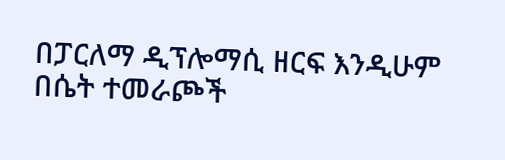በፓርለማ ዲፕሎማሲ ዘርፍ እንዲሁም በሴት ተመራጮች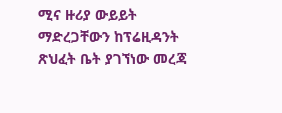ሚና ዙሪያ ውይይት ማድረጋቸውን ከፕሬዚዳንት ጽህፈት ቤት ያገኘነው መረጃ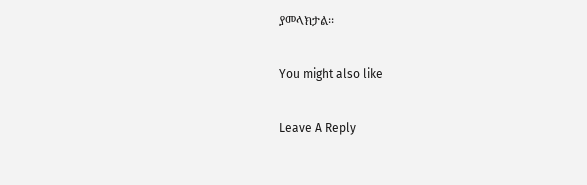ያመላክታል፡፡

You might also like

Leave A Reply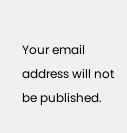Your email address will not be published.